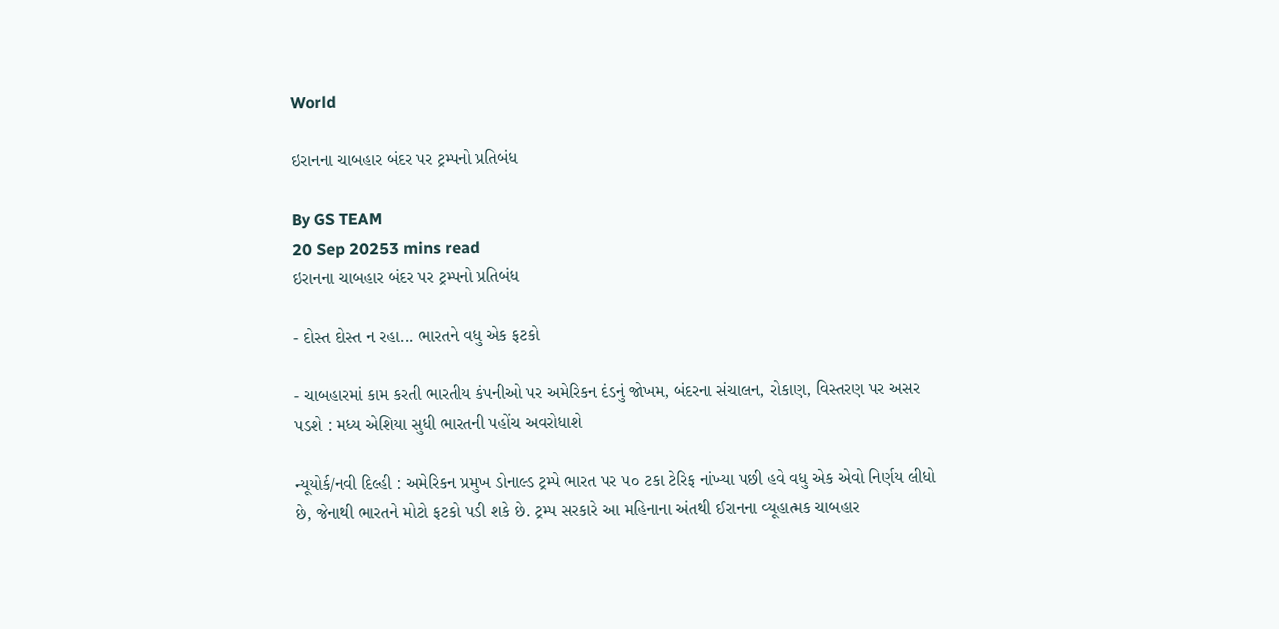World

ઇરાનના ચાબહાર બંદર પર ટ્રમ્પનો પ્રતિબંધ

By GS TEAM
20 Sep 20253 mins read
ઇરાનના ચાબહાર બંદર પર ટ્રમ્પનો પ્રતિબંધ

- દોસ્ત દોસ્ત ન રહા... ભારતને વધુ એક ફટકો

- ચાબહારમાં કામ કરતી ભારતીય કંપનીઓ પર અમેરિકન દંડનું જોખમ, બંદરના સંચાલન, રોકાણ, વિસ્તરણ પર અસર પડશે : મધ્ય એશિયા સુધી ભારતની પહોંચ અવરોધાશે

ન્યૂયોર્ક/નવી દિલ્હી : અમેરિકન પ્રમુખ ડોનાલ્ડ ટ્રમ્પે ભારત પર ૫૦ ટકા ટેરિફ નાંખ્યા પછી હવે વધુ એક એવો નિર્ણય લીધો છે, જેનાથી ભારતને મોટો ફટકો પડી શકે છે. ટ્રમ્પ સરકારે આ મહિનાના અંતથી ઈરાનના વ્યૂહાત્મક ચાબહાર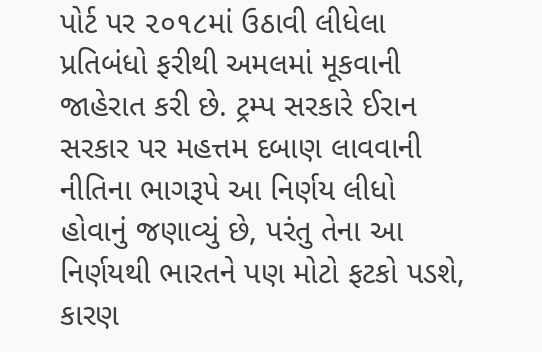પોર્ટ પર ૨૦૧૮માં ઉઠાવી લીધેલા પ્રતિબંધો ફરીથી અમલમાં મૂકવાની જાહેરાત કરી છે. ટ્રમ્પ સરકારે ઈરાન સરકાર પર મહત્તમ દબાણ લાવવાની નીતિના ભાગરૂપે આ નિર્ણય લીધો હોવાનું જણાવ્યું છે, પરંતુ તેના આ નિર્ણયથી ભારતને પણ મોટો ફટકો પડશે, કારણ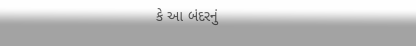કે આ બંદરનું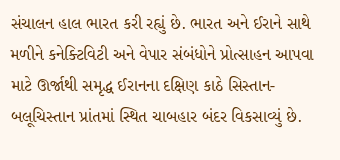સંચાલન હાલ ભારત કરી રહ્યું છે. ભારત અને ઈરાને સાથે મળીને કનેક્ટિવિટી અને વેપાર સંબંધોને પ્રોત્સાહન આપવા માટે ઊર્જાથી સમૃદ્ધ ઈરાનના દક્ષિણ કાઠે સિસ્તાન-બલૂચિસ્તાન પ્રાંતમાં સ્થિત ચાબહાર બંદર વિકસાવ્યું છે.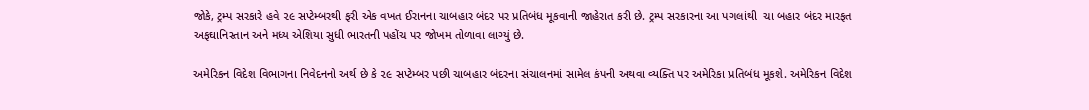જોકે, ટ્રમ્પ સરકારે હવે ૨૯ સપ્ટેમ્બરથી ફરી એક વખત ઈરાનના ચાબહાર બંદર પર પ્રતિબંધ મૂકવાની જાહેરાત કરી છે. ટ્રમ્પ સરકારના આ પગલાંથી  ચા બહાર બંદર મારફત અફઘાનિસ્તાન અને મધ્ય એશિયા સુધી ભારતની પહોંચ પર જોખમ તોળાવા લાગ્યું છે.

અમેરિકન વિદેશ વિભાગના નિવેદનનો અર્થ છે કે ૨૯ સપ્ટેમ્બર પછી ચાબહાર બંદરના સંચાલનમાં સામેલ કંપની અથવા વ્યક્તિ પર અમેરિકા પ્રતિબંધ મૂકશે. અમેરિકન વિદેશ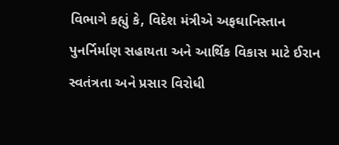વિભાગે કહ્યું કે, વિદેશ મંત્રીએ અફઘાનિસ્તાન પુનર્નિર્માણ સહાયતા અને આર્થિક વિકાસ માટે ઈરાન સ્વતંત્રતા અને પ્રસાર વિરોધી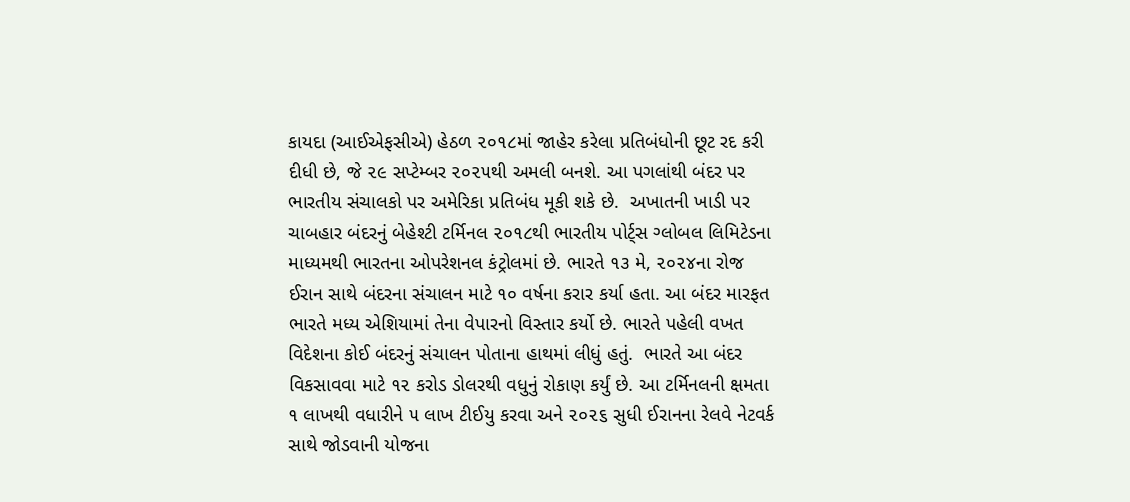કાયદા (આઈએફસીએ) હેઠળ ૨૦૧૮માં જાહેર કરેલા પ્રતિબંધોની છૂટ રદ કરી દીધી છે, જે ૨૯ સપ્ટેમ્બર ૨૦૨૫થી અમલી બનશે. આ પગલાંથી બંદર પર ભારતીય સંચાલકો પર અમેરિકા પ્રતિબંધ મૂકી શકે છે.  અખાતની ખાડી પર ચાબહાર બંદરનું બેહેશ્ટી ટર્મિનલ ૨૦૧૮થી ભારતીય પોર્ટ્સ ગ્લોબલ લિમિટેડના માધ્યમથી ભારતના ઓપરેશનલ કંટ્રોલમાં છે. ભારતે ૧૩ મે, ૨૦૨૪ના રોજ ઈરાન સાથે બંદરના સંચાલન માટે ૧૦ વર્ષના કરાર કર્યા હતા. આ બંદર મારફત ભારતે મધ્ય એશિયામાં તેના વેપારનો વિસ્તાર કર્યો છે. ભારતે પહેલી વખત વિદેશના કોઈ બંદરનું સંચાલન પોતાના હાથમાં લીધું હતું.  ભારતે આ બંદર વિકસાવવા માટે ૧૨ કરોડ ડોલરથી વધુનું રોકાણ કર્યું છે. આ ટર્મિનલની ક્ષમતા ૧ લાખથી વધારીને ૫ લાખ ટીઈયુ કરવા અને ૨૦૨૬ સુધી ઈરાનના રેલવે નેટવર્ક સાથે જોડવાની યોજના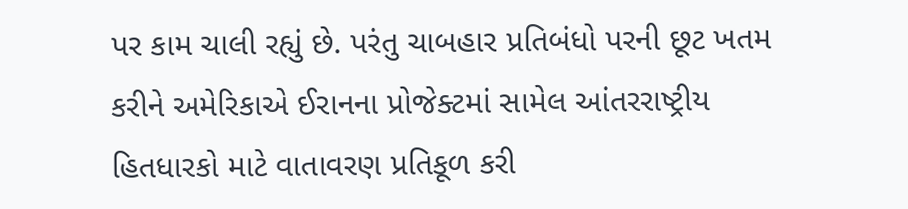પર કામ ચાલી રહ્યું છે. પરંતુ ચાબહાર પ્રતિબંધો પરની છૂટ ખતમ કરીને અમેરિકાએ ઈરાનના પ્રોજેક્ટમાં સામેલ આંતરરાષ્ટ્રીય હિતધારકો માટે વાતાવરણ પ્રતિકૂળ કરી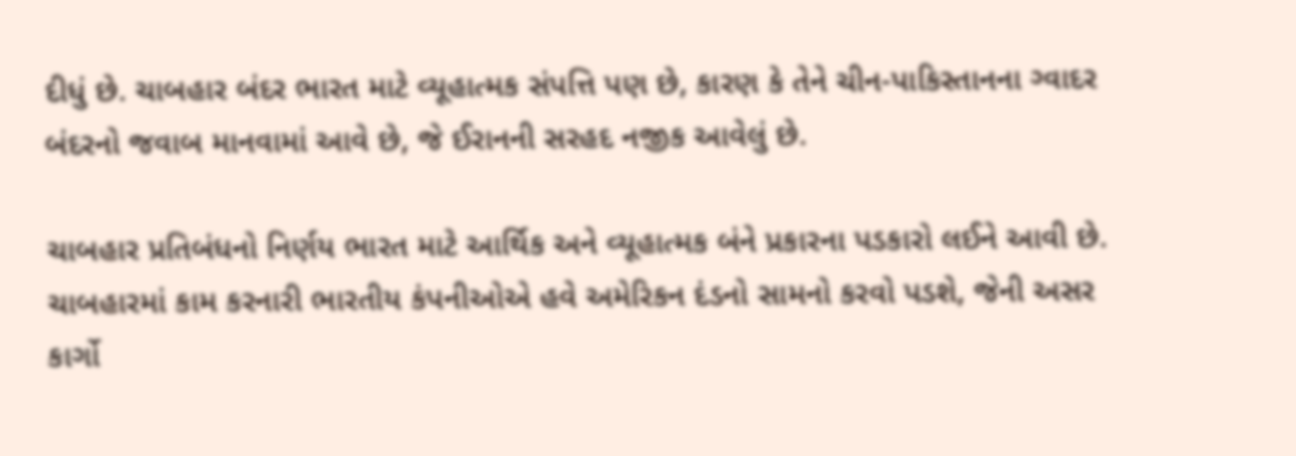દીધું છે. ચાબહાર બંદર ભારત માટે વ્યૂહાત્મક સંપત્તિ પણ છે, કારણ કે તેને ચીન-પાકિસ્તાનના ગ્વાદર બંદરનો જવાબ માનવામાં આવે છે, જે ઈરાનની સરહદ નજીક આવેલું છે.

ચાબહાર પ્રતિબંધનો નિર્ણય ભારત માટે આર્થિક અને વ્યૂહાત્મક બંને પ્રકારના પડકારો લઈને આવી છે. ચાબહારમાં કામ કરનારી ભારતીય કંપનીઓએ હવે અમેરિકન દંડનો સામનો કરવો પડશે, જેની અસર કાર્ગો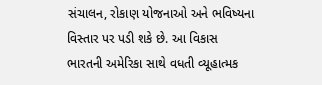સંચાલન, રોકાણ યોજનાઓ અને ભવિષ્યના વિસ્તાર પર પડી શકે છે. આ વિકાસ ભારતની અમેરિકા સાથે વધતી વ્યૂહાત્મક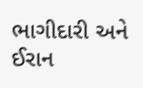ભાગીદારી અને ઈરાન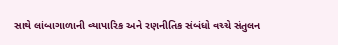સાથે લાંબાગાળાની વ્યાપારિક અને રણનીતિક સંબંધો વચ્ચે સંતુલન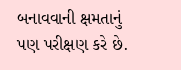બનાવવાની ક્ષમતાનું પણ પરીક્ષણ કરે છે.